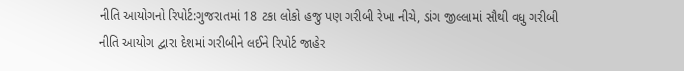નીતિ આયોગનો રિપોર્ટ:ગુજરાતમાં 18 ટકા લોકો હજુ પણ ગરીબી રેખા નીચે, ડાંગ જીલ્લામાં સૌથી વધુ ગરીબી
નીતિ આયોગ દ્વારા દેશમાં ગરીબીને લઈને રિપોર્ટ જાહેર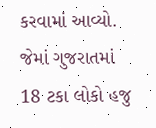કરવામાં આવ્યો. જેમાં ગુજરાતમાં 18 ટકા લોકો હજુ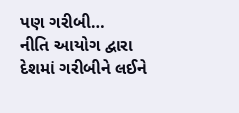પણ ગરીબી…
નીતિ આયોગ દ્વારા દેશમાં ગરીબીને લઈને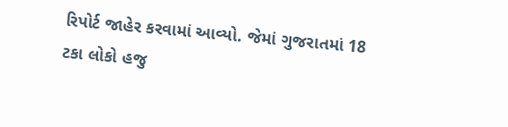રિપોર્ટ જાહેર કરવામાં આવ્યો. જેમાં ગુજરાતમાં 18 ટકા લોકો હજુ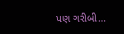પણ ગરીબી…